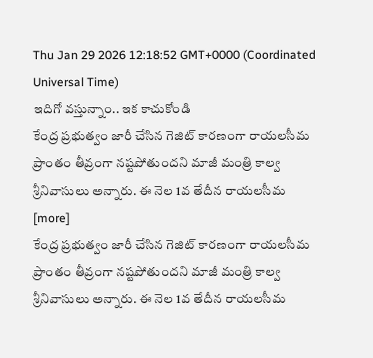Thu Jan 29 2026 12:18:52 GMT+0000 (Coordinated Universal Time)
ఇదిగో వస్తున్నాం.. ఇక కాచుకోండి
కేంద్ర ప్రభుత్వం జారీ చేసిన గెజిట్ కారణంగా రాయలసీమ ప్రాంతం తీవ్రంగా నష్టపోతుందని మాజీ మంత్రి కాల్వ శ్రీనివాసులు అన్నారు. ఈ నెల 1వ తేదీన రాయలసీమ [more]
కేంద్ర ప్రభుత్వం జారీ చేసిన గెజిట్ కారణంగా రాయలసీమ ప్రాంతం తీవ్రంగా నష్టపోతుందని మాజీ మంత్రి కాల్వ శ్రీనివాసులు అన్నారు. ఈ నెల 1వ తేదీన రాయలసీమ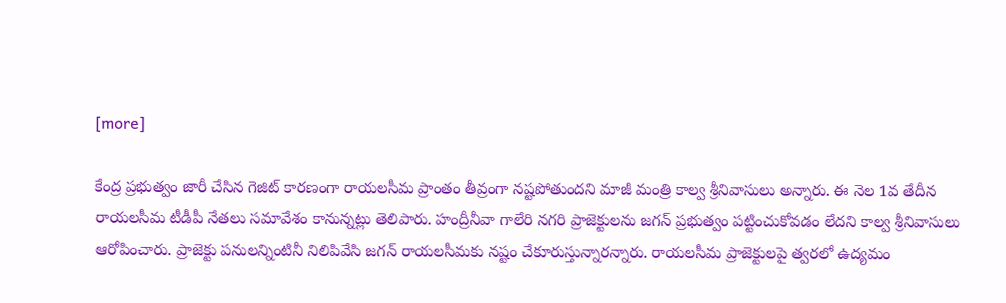[more]

కేంద్ర ప్రభుత్వం జారీ చేసిన గెజిట్ కారణంగా రాయలసీమ ప్రాంతం తీవ్రంగా నష్టపోతుందని మాజీ మంత్రి కాల్వ శ్రీనివాసులు అన్నారు. ఈ నెల 1వ తేదీన రాయలసీమ టీడీపీ నేతలు సమావేశం కానున్నట్లు తెలిపారు. హంద్రీనీవా గాలేరి నగరి ప్రాజెక్టులను జగన్ ప్రభుత్వం పట్టించుకోవడం లేదని కాల్వ శ్రీనివాసులు ఆరోపించారు. ప్రాజెక్టు పనులన్నింటినీ నిలిపివేసి జగన్ రాయలసీమకు నష్టం చేకూరుస్తున్నారన్నారు. రాయలసీమ ప్రాజెక్టులపై త్వరలో ఉద్యమం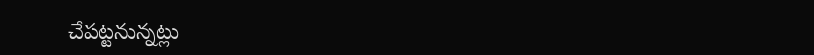చేపట్టనున్నట్లు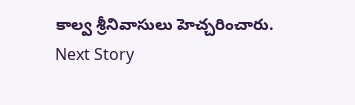కాల్వ శ్రీనివాసులు హెచ్చరించారు.
Next Story